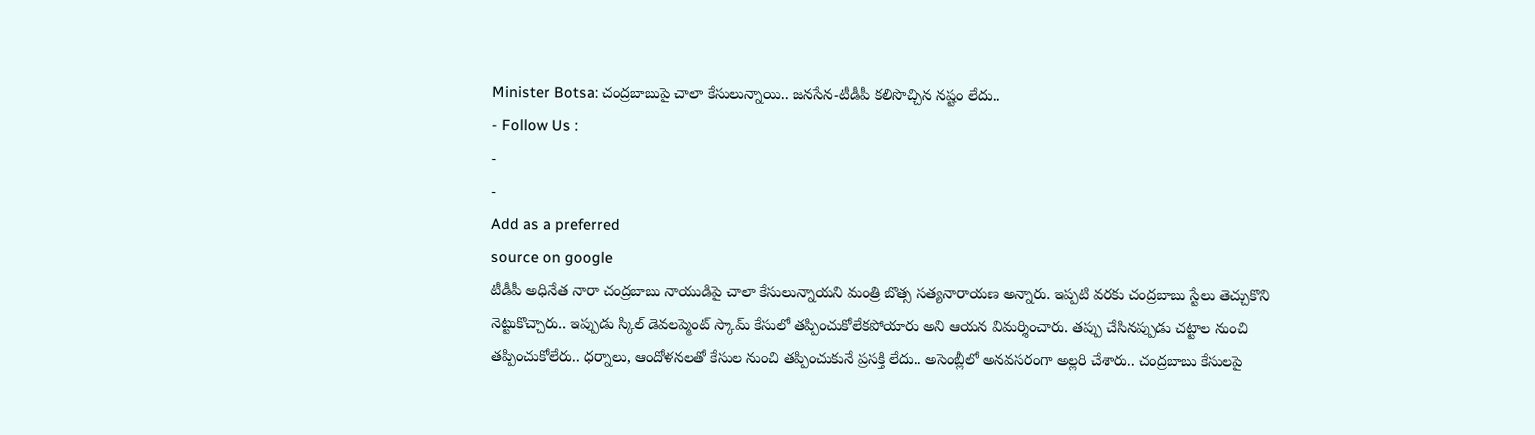Minister Botsa: చంద్రబాబుపై చాలా కేసులున్నాయి.. జనసేన-టీడీపీ కలిసొచ్చిన నష్టం లేదు..
- Follow Us :
-
-
Add as a preferred
source on google
టీడీపీ అధినేత నారా చంద్రబాబు నాయుడిపై చాలా కేసులున్నాయని మంత్రి బొత్స సత్యనారాయణ అన్నారు. ఇప్పటి వరకు చంద్రబాబు స్టేలు తెచ్చుకొని నెట్టుకొచ్చారు.. ఇప్పుడు స్కిల్ డెవలప్మెంట్ స్కామ్ కేసులో తప్పించుకోలేకపోయారు అని ఆయన విమర్శించారు. తప్పు చేసినప్పుడు చట్టాల నుంచి తప్పించుకోలేరు.. ధర్నాలు, ఆందోళనలతో కేసుల నుంచి తప్పించుకునే ప్రసక్తి లేదు.. అసెంబ్లీలో అనవసరంగా అల్లరి చేశారు.. చంద్రబాబు కేసులపై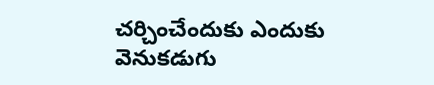చర్చించేందుకు ఎందుకు వెనుకడుగు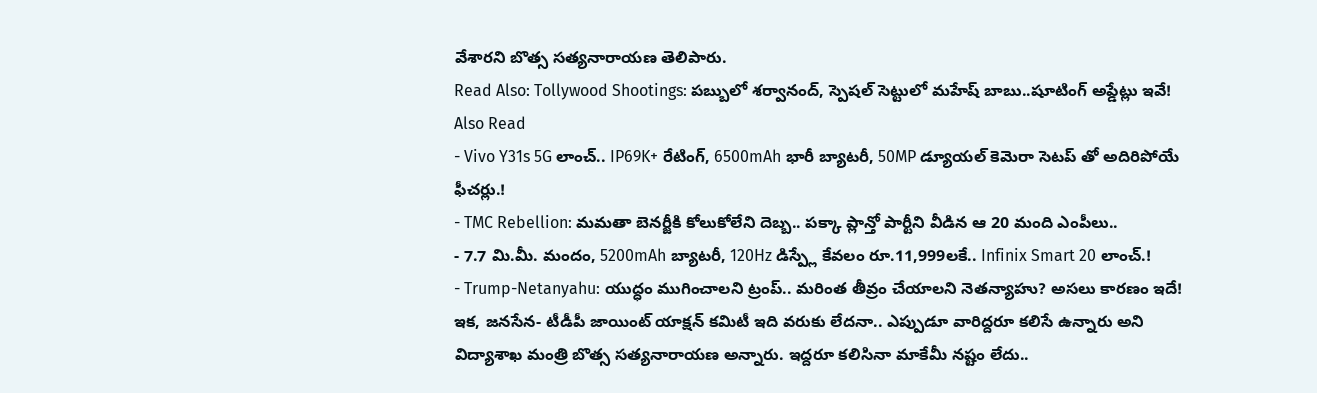వేశారని బొత్స సత్యనారాయణ తెలిపారు.
Read Also: Tollywood Shootings: పబ్బులో శర్వానంద్, స్పెషల్ సెట్టులో మహేష్ బాబు..షూటింగ్ అప్డేట్లు ఇవే!
Also Read
- Vivo Y31s 5G లాంచ్.. IP69K+ రేటింగ్, 6500mAh భారీ బ్యాటరీ, 50MP డ్యూయల్ కెమెరా సెటప్ తో అదిరిపోయే ఫీచర్లు.!
- TMC Rebellion: మమతా బెనర్జీకి కోలుకోలేని దెబ్బ.. పక్కా ప్లాన్తో పార్టీని వీడిన ఆ 20 మంది ఎంపీలు..
- 7.7 మి.మీ. మందం, 5200mAh బ్యాటరీ, 120Hz డిస్ప్లే కేవలం రూ.11,999లకే.. Infinix Smart 20 లాంచ్.!
- Trump-Netanyahu: యుద్ధం ముగించాలని ట్రంప్.. మరింత తీవ్రం చేయాలని నెతన్యాహు? అసలు కారణం ఇదే!
ఇక, జనసేన- టీడీపీ జాయింట్ యాక్షన్ కమిటీ ఇది వరుకు లేదనా.. ఎప్పుడూ వారిద్దరూ కలిసే ఉన్నారు అని విద్యాశాఖ మంత్రి బొత్స సత్యనారాయణ అన్నారు. ఇద్దరూ కలిసినా మాకేమీ నష్టం లేదు..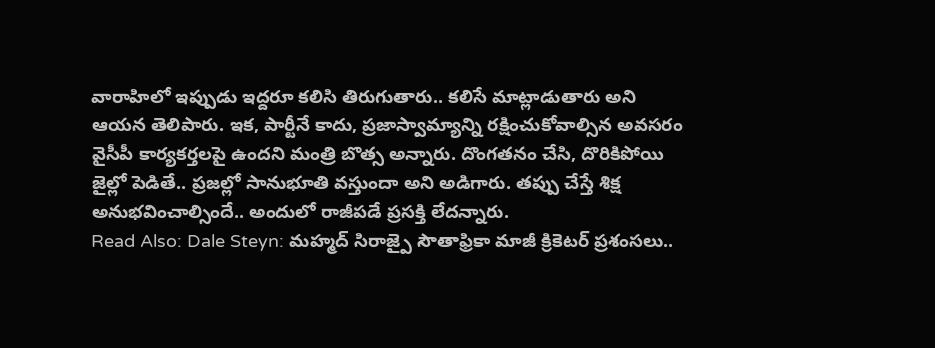వారాహిలో ఇప్పుడు ఇద్దరూ కలిసి తిరుగుతారు.. కలిసే మాట్లాడుతారు అని ఆయన తెలిపారు. ఇక, పార్టీనే కాదు, ప్రజాస్వామ్యాన్ని రక్షించుకోవాల్సిన అవసరం వైసీపీ కార్యకర్తలపై ఉందని మంత్రి బొత్స అన్నారు. దొంగతనం చేసి, దొరికిపోయి జైల్లో పెడితే.. ప్రజల్లో సానుభూతి వస్తుందా అని అడిగారు. తప్పు చేస్తే శిక్ష అనుభవించాల్సిందే.. అందులో రాజీపడే ప్రసక్తి లేదన్నారు.
Read Also: Dale Steyn: మహ్మద్ సిరాజ్పై సౌతాఫ్రికా మాజీ క్రికెటర్ ప్రశంసలు..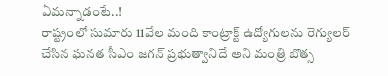ఏమన్నాడంటే..!
రాష్ట్రంలో సుమారు 11వేల మంది కాంట్రాక్ట్ ఉద్యోగులను రెగ్యులర్ చేసిన ఘనత సీఎం జగన్ ప్రభుత్వానిదే అని మంత్రి బొత్స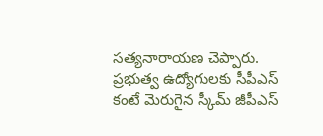సత్యనారాయణ చెప్పారు. ప్రభుత్వ ఉద్యోగులకు సీపీఎస్ కంటే మెరుగైన స్కీమ్ జీపీఎస్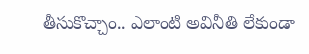తీసుకొచ్చాం.. ఎలాంటి అవినీతి లేకుండా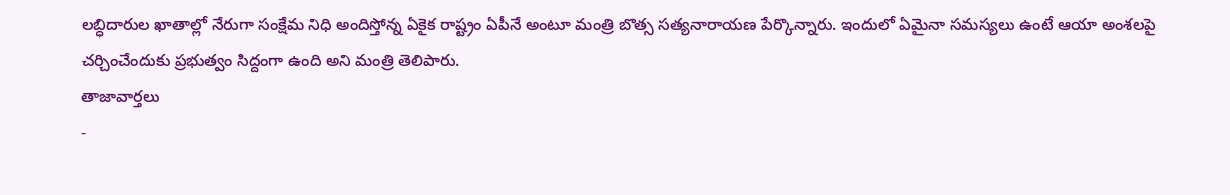లబ్ధిదారుల ఖాతాల్లో నేరుగా సంక్షేమ నిధి అందిస్తోన్న ఏకైక రాష్ట్రం ఏపీనే అంటూ మంత్రి బొత్స సత్యనారాయణ పేర్కొన్నారు. ఇందులో ఏమైనా సమస్యలు ఉంటే ఆయా అంశలపై చర్చించేందుకు ప్రభుత్వం సిద్దంగా ఉంది అని మంత్రి తెలిపారు.
తాజావార్తలు
-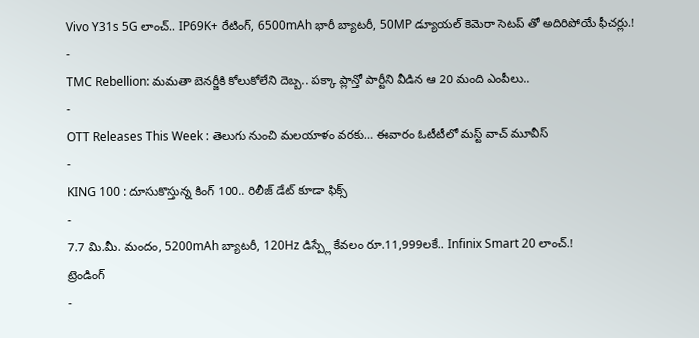Vivo Y31s 5G లాంచ్.. IP69K+ రేటింగ్, 6500mAh భారీ బ్యాటరీ, 50MP డ్యూయల్ కెమెరా సెటప్ తో అదిరిపోయే ఫీచర్లు.!
-
TMC Rebellion: మమతా బెనర్జీకి కోలుకోలేని దెబ్బ.. పక్కా ప్లాన్తో పార్టీని వీడిన ఆ 20 మంది ఎంపీలు..
-
OTT Releases This Week : తెలుగు నుంచి మలయాళం వరకు… ఈవారం ఓటీటీలో మస్ట్ వాచ్ మూవీస్
-
KING 100 : దూసుకొస్తున్న కింగ్ 100.. రిలీజ్ డేట్ కూడా ఫిక్స్
-
7.7 మి.మీ. మందం, 5200mAh బ్యాటరీ, 120Hz డిస్ప్లే కేవలం రూ.11,999లకే.. Infinix Smart 20 లాంచ్.!
ట్రెండింగ్
-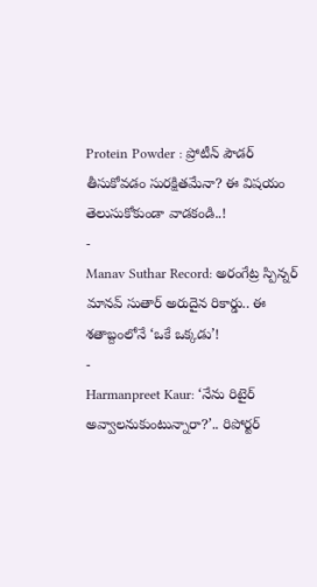Protein Powder : ప్రోటీన్ పౌడర్ తీసుకోవడం సురక్షితమేనా? ఈ విషయం తెలుసుకోకుండా వాడకండి..!
-
Manav Suthar Record: అరంగేట్ర స్పిన్నర్ మానవ్ సుతార్ అరుదైన రికార్డు.. ఈ శతాబ్దంలోనే ‘ఒకే ఒక్కడు’!
-
Harmanpreet Kaur: ‘నేను రిటైర్ అవ్వాలనుకుంటున్నారా?’.. రిపోర్టర్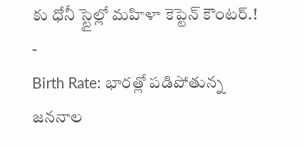కు ధోనీ స్టైల్లో మహిళా కెప్టెన్ కౌంటర్.!
-
Birth Rate: భారత్లో పడిపోతున్న జననాల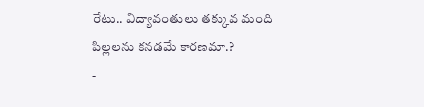రేటు.. విద్యావంతులు తక్కువ మంది పిల్లలను కనడమే కారణమా.?
-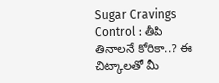Sugar Cravings Control : తీపి తినాలనే కోరికా..? ఈ చిట్కాలతో మీ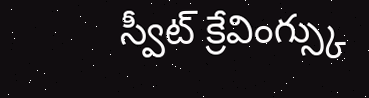స్వీట్ క్రేవింగ్స్కు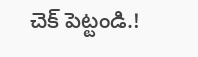చెక్ పెట్టండి.!